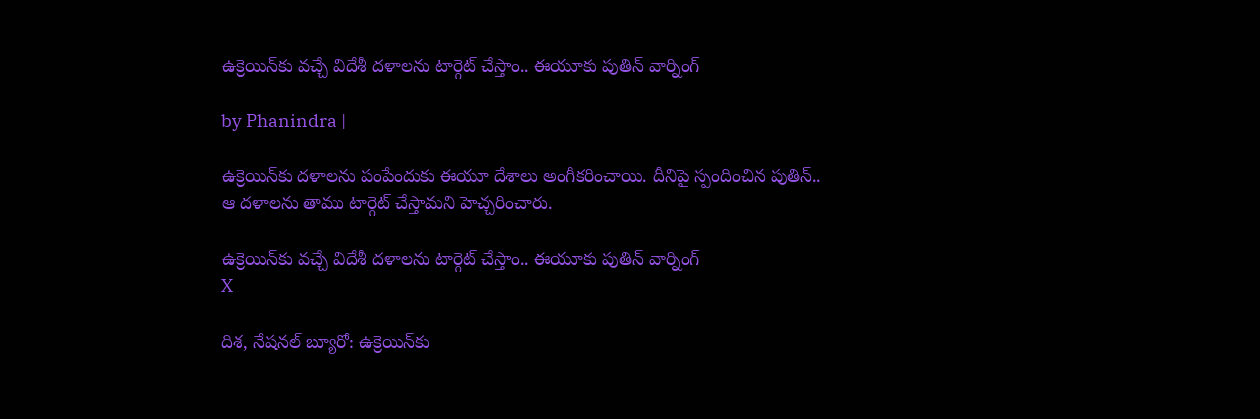ఉక్రెయిన్‌కు వచ్చే విదేశీ దళాలను టార్గెట్ చేస్తాం.. ఈయూకు పుతిన్ వార్నింగ్

by Phanindra |

ఉక్రెయిన్‌కు దళాలను పంపేందుకు ఈయూ దేశాలు అంగీకరించాయి. దీనిపై స్పందించిన పుతిన్.. ఆ దళాలను తాము టార్గెట్ చేస్తామని హెచ్చరించారు.

ఉక్రెయిన్‌కు వచ్చే విదేశీ దళాలను టార్గెట్ చేస్తాం.. ఈయూకు పుతిన్ వార్నింగ్
X

దిశ, నేషనల్ బ్యూరో: ఉక్రెయిన్‌కు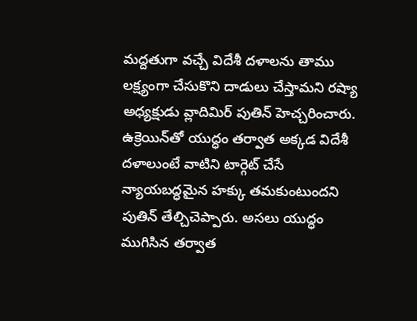మద్దతుగా వచ్చే విదేశీ దళాలను తాము లక్ష్యంగా చేసుకొని దాడులు చేస్తామని రష్యా అధ్యక్షుడు వ్లాదిమిర్ పుతిన్‌ హెచ్చరించారు. ఉక్రెయిన్‌తో యుద్ధం తర్వాత అక్కడ విదేశీ దళాలుంటే వాటిని టార్గెట్ చేసే న్యాయబద్ధమైన హక్కు తమకుంటుందని పుతిన్ తేల్చిచెప్పారు. అసలు యుద్ధం ముగిసిన తర్వాత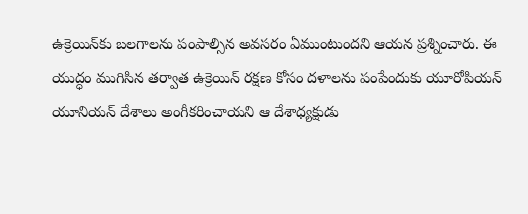ఉక్రెయిన్‌కు బలగాలను పంపాల్సిన అవసరం ఏముంటుందని ఆయన ప్రశ్నించారు. ఈ యుద్ధం ముగిసిన తర్వాత ఉక్రెయిన్‌ రక్షణ కోసం దళాలను పంపేందుకు యూరోపియన్ యూనియన్ దేశాలు అంగీకరించాయని ఆ దేశాధ్యక్షుడు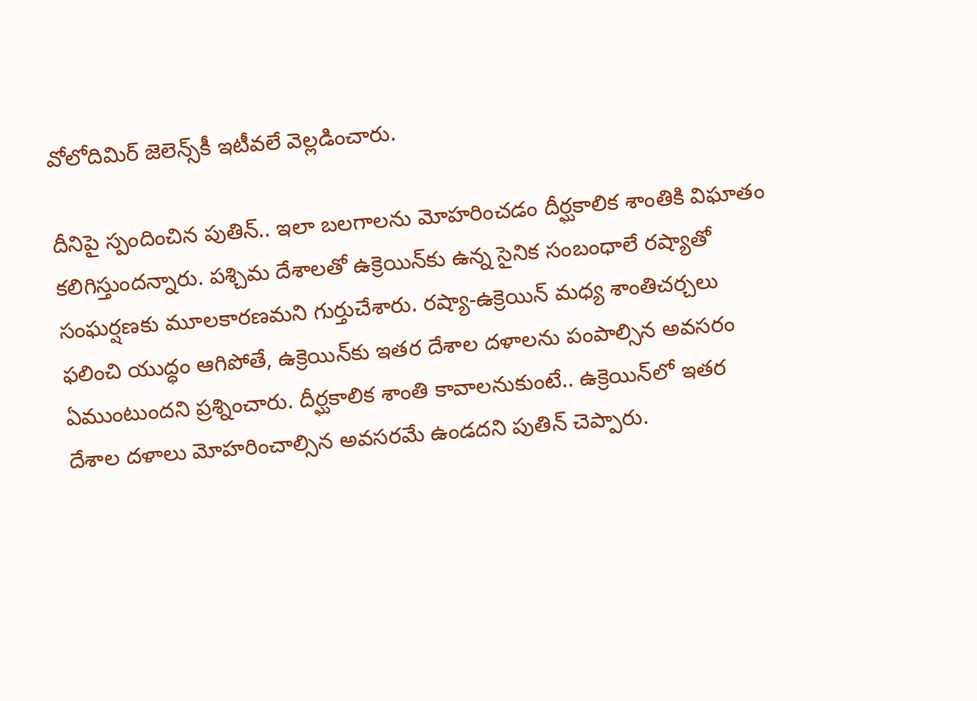వోలోదిమిర్ జెలెన్స్‌కీ ఇటీవలే వెల్లడించారు.

దీనిపై స్పందించిన పుతిన్.. ఇలా బలగాలను మోహరించడం దీర్ఘకాలిక శాంతికి విఘాతం కలిగిస్తుందన్నారు. పశ్చిమ దేశాలతో ఉక్రెయిన్‌కు ఉన్న సైనిక సంబంధాలే రష్యాతో సంఘర్షణకు మూలకారణమని గుర్తుచేశారు. రష్యా-ఉక్రెయిన్ మధ్య శాంతిచర్చలు ఫలించి యుద్ధం ఆగిపోతే, ఉక్రెయిన్‌కు ఇతర దేశాల దళాలను పంపాల్సిన అవసరం ఏముంటుందని ప్రశ్నించారు. దీర్ఘకాలిక శాంతి కావాలనుకుంటే.. ఉక్రెయిన్‌లో ఇతర దేశాల దళాలు మోహరించాల్సిన అవసరమే ఉండదని పుతిన్ చెప్పారు.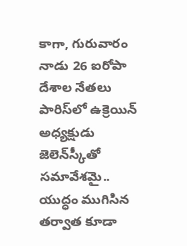కాగా, గురువారం నాడు 26 ఐరోపా దేశాల నేతలు పారిస్‌లో ఉక్రెయిన్‌ అధ్యక్షుడు జెలెన్‌స్కీతో సమావేశమై.. యుద్ధం ముగిసిన తర్వాత కూడా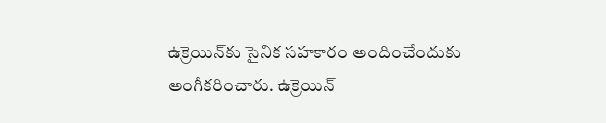ఉక్రెయిన్‌కు సైనిక సహకారం అందించేందుకు అంగీకరించారు. ఉక్రెయిన్‌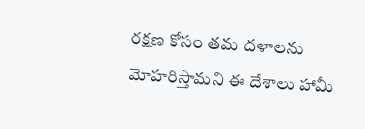రక్షణ కోసం తమ దళాలను మోహరిస్తామని ఈ దేశాలు హామీ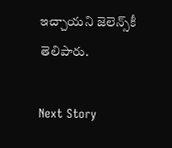ఇచ్చాయని జెలెన్స్‌కీ తెలిపారు.

Next Story